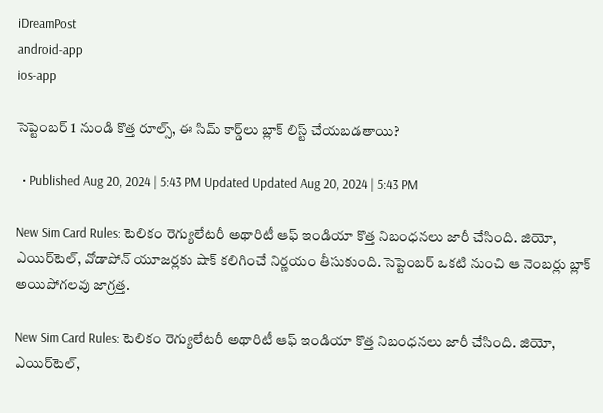iDreamPost
android-app
ios-app

సెప్టెంబర్ 1 నుండి కొత్త రూల్స్, ఈ సిమ్ కార్డ్‌లు బ్లాక్ లిస్ట్ చేయబడతాయి?

  • Published Aug 20, 2024 | 5:43 PM Updated Updated Aug 20, 2024 | 5:43 PM

New Sim Card Rules: టెలికం రెగ్యులేటరీ అథారిటీ ఆఫ్ ఇండియా కొత్త నిబంధనలు జారీ చేసింది. జియో, ఎయిర్‌టెల్, వోడాపోన్ యూజర్లకు షాక్ కలిగించే నిర్ణయం తీసుకుంది. సెప్టెంబర్ ఒకటి నుంచి ఆ నెంబర్లు బ్లాక్ అయిపోగలవు జాగ్రత్త.

New Sim Card Rules: టెలికం రెగ్యులేటరీ అథారిటీ ఆఫ్ ఇండియా కొత్త నిబంధనలు జారీ చేసింది. జియో, ఎయిర్‌టెల్,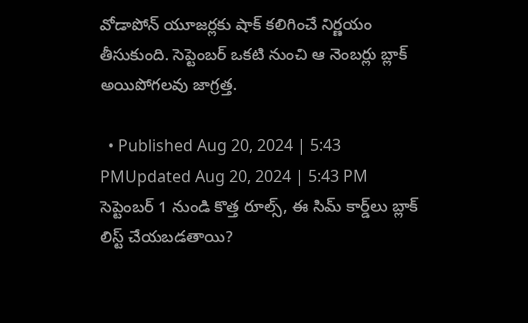వోడాపోన్ యూజర్లకు షాక్ కలిగించే నిర్ణయం తీసుకుంది. సెప్టెంబర్ ఒకటి నుంచి ఆ నెంబర్లు బ్లాక్ అయిపోగలవు జాగ్రత్త.

  • Published Aug 20, 2024 | 5:43 PMUpdated Aug 20, 2024 | 5:43 PM
సెప్టెంబర్ 1 నుండి కొత్త రూల్స్, ఈ సిమ్ కార్డ్‌లు బ్లాక్ లిస్ట్ చేయబడతాయి?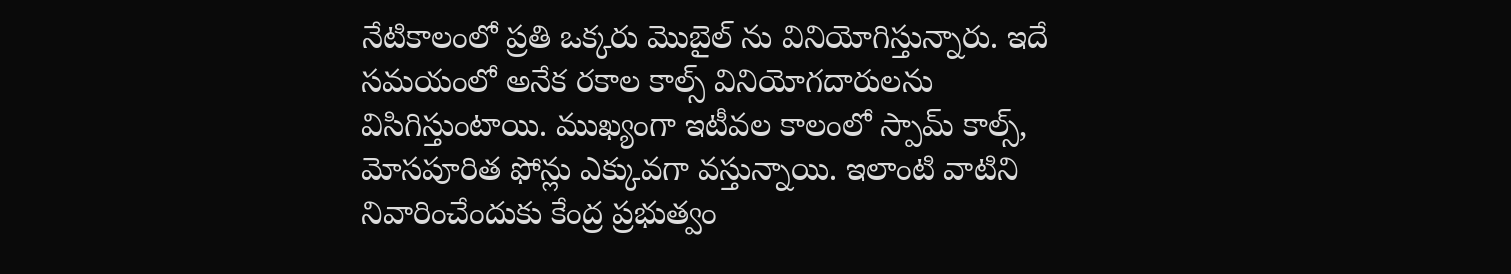నేటికాలంలో ప్రతి ఒక్కరు మొబైల్ ను వినియోగిస్తున్నారు. ఇదే సమయంలో అనేక రకాల కాల్స్ వినియోగదారులను విసిగిస్తుంటాయి. ముఖ్యంగా ఇటీవల కాలంలో స్పామ్ కాల్స్, మోసపూరిత ఫోన్లు ఎక్కువగా వస్తున్నాయి. ఇలాంటి వాటిని నివారించేందుకు కేంద్ర ప్రభుత్వం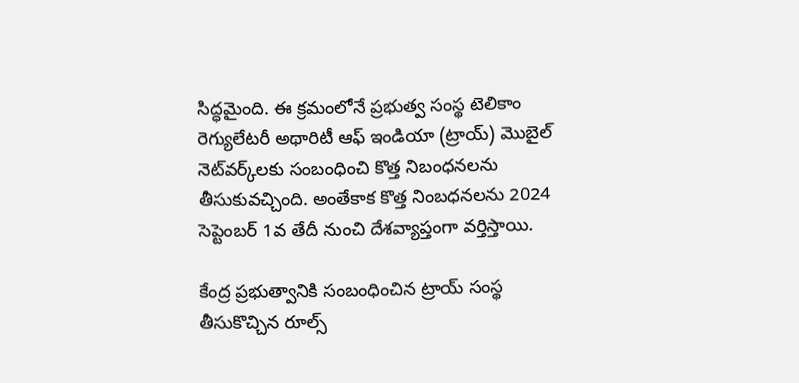సిద్ధమైంది. ఈ క్రమంలోనే ప్రభుత్వ సంస్థ టెలికాం రెగ్యులేటరీ అథారిటీ ఆఫ్ ఇండియా (ట్రాయ్) మొబైల్ నెట్‌వర్క్‌లకు సంబంధించి కొత్త నిబంధనలను తీసుకువచ్చింది. అంతేకాక కొత్త నింబధనలను 2024 సెప్టెంబర్ 1వ తేదీ నుంచి దేశవ్యాప్తంగా వర్తిస్తాయి.

కేంద్ర ప్రభుత్వానికి సంబంధించిన ట్రాయ్ సంస్థ తీసుకొచ్చిన రూల్స్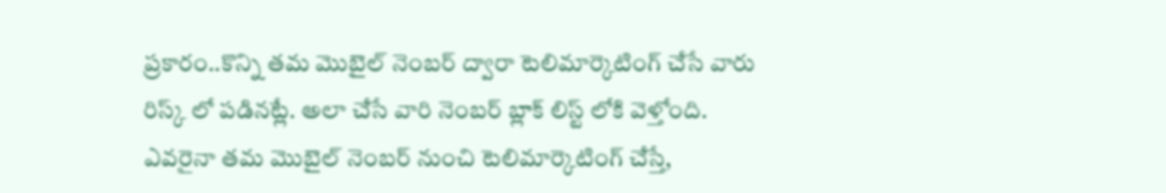ప్రకారం..కొన్ని తమ మొబైల్ నెంబర్ ద్వారా టెలిమార్కెటింగ్ చేసే వారు రిస్క్ లో పడినట్లే. అలా చేసే వారి నెంబర్ బ్లాక్ లిస్ట్ లోకి వెళ్తోంది. ఎవరైనా తమ మొబైల్ నెంబర్ నుంచి టెలిమార్కెటింగ్ చేస్తే,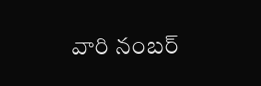వారి నంబర్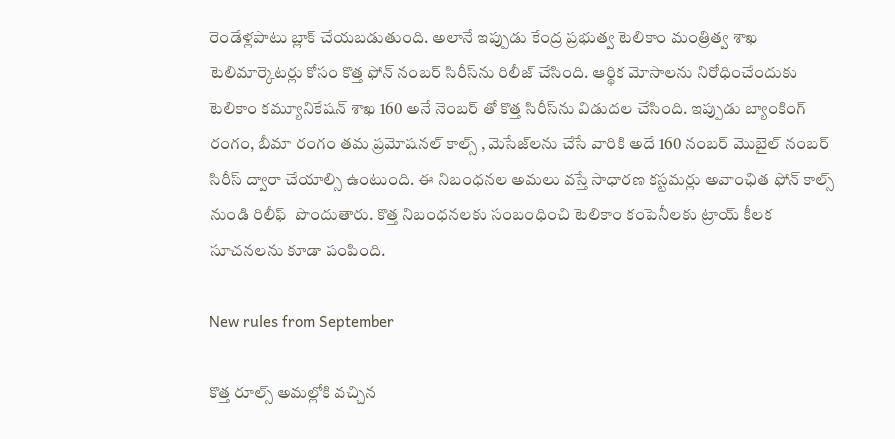రెండేళ్లపాటు బ్లాక్ చేయబడుతుంది. అలానే ఇప్పుడు కేంద్ర ప్రభుత్వ టెలికాం మంత్రిత్వ శాఖ టెలిమార్కెటర్లు కోసం కొత్త ఫోన్ నంబర్ సిరీస్‌ను రిలీజ్ చేసింది. ఆర్థిక మోసాలను నిరోధించేందుకు టెలికాం కమ్యూనికేషన్ శాఖ 160 అనే నెంబర్ తో కొత్త సిరీస్‌ను విడుదల చేసింది. ఇప్పుడు బ్యాంకింగ్ రంగం, బీమా రంగం తమ ప్రమోషనల్ కాల్స్ , మెసేజ్‌లను చేసే వారికి అదే 160 నంబర్ మొబైల్ నంబర్ సిరీస్ ద్వారా చేయాల్సి ఉంటుంది. ఈ నిబంధనల అమలు వస్తే సాధారణ కస్టమర్లు అవాంఛిత ఫోన్ కాల్స్ నుండి రిలీఫ్  పొందుతారు. కొత్త నిబంధనలకు సంబంధించి టెలికాం కంపెనీలకు ట్రాయ్ కీలక సూచనలను కూడా పంపింది.

New rules from September

కొత్త రూల్స్ అమల్లోకి వచ్చిన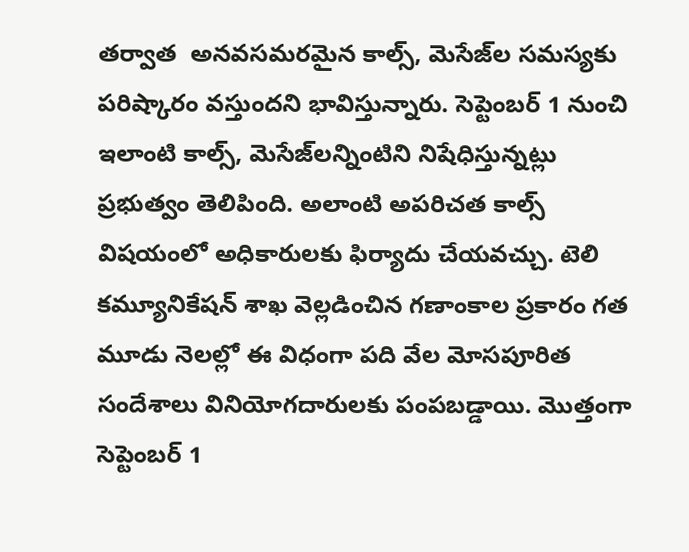తర్వాత  అనవసమరమైన కాల్స్, మెసేజ్‌ల సమస్యకు పరిష్కారం వస్తుందని భావిస్తున్నారు. సెప్టెంబర్ 1 నుంచి ఇలాంటి కాల్స్, మెసేజ్‌లన్నింటిని నిషేధిస్తున్నట్లు ప్రభుత్వం తెలిపింది. అలాంటి అపరిచత కాల్స్ విషయంలో అధికారులకు ఫిర్యాదు చేయవచ్చు. టెలి కమ్యూనికేషన్ శాఖ వెల్లడించిన గణాంకాల ప్రకారం గత మూడు నెలల్లో ఈ విధంగా పది వేల మోసపూరిత సందేశాలు వినియోగదారులకు పంపబడ్డాయి. మొత్తంగా సెప్టెంబర్ 1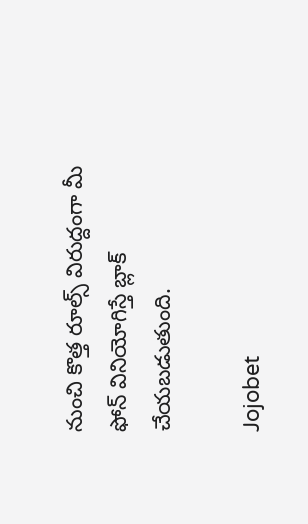నుంచి కొత్త రూల్స్ విరుద్దంగా మీ ఫోన్ వినియోగిస్తే బ్లాక్ చేయబడుతుంది.

Jojobet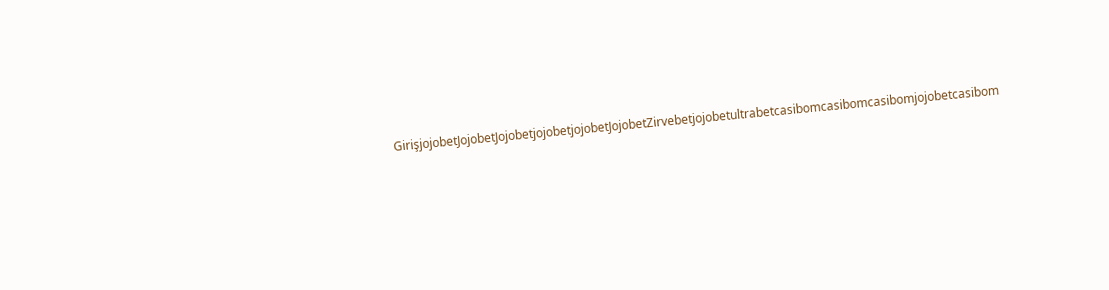GirişjojobetJojobetJojobetjojobetjojobetJojobetZirvebetjojobetultrabetcasibomcasibomcasibomjojobetcasibom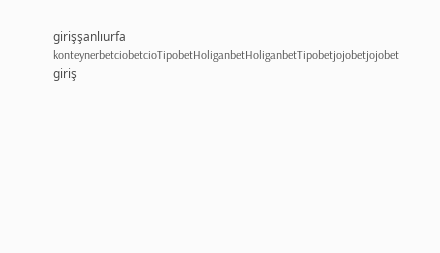girişşanlıurfa konteynerbetciobetcioTipobetHoliganbetHoliganbetTipobetjojobetjojobet giriş